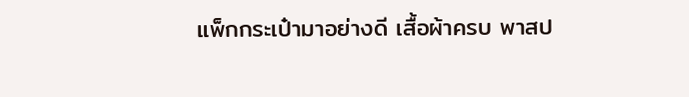แพ็กกระเป๋ามาอย่างดี เสื้อผ้าครบ พาสป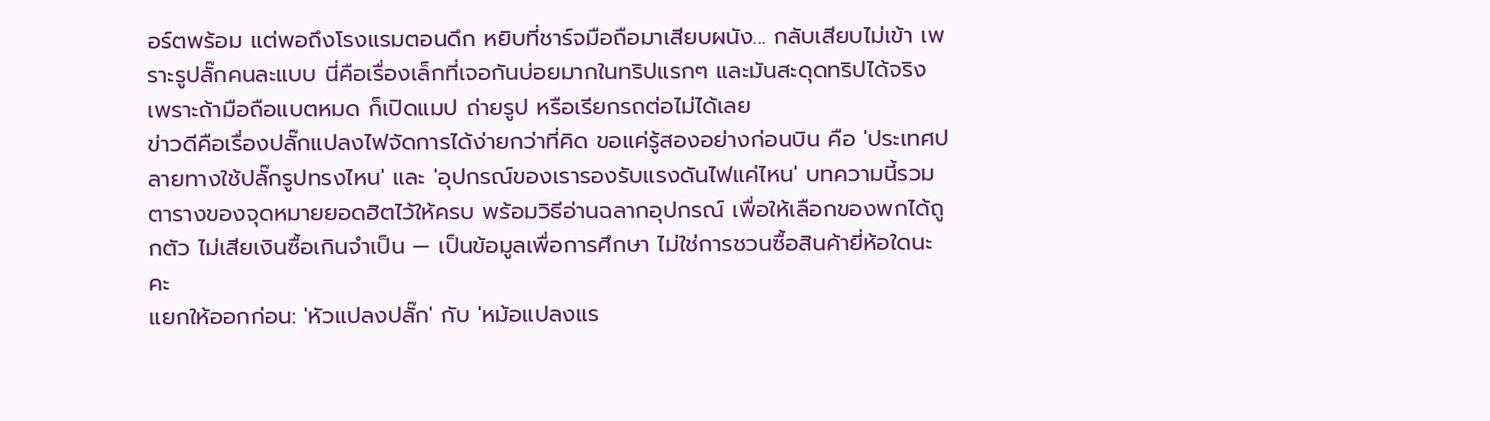อร์ตพร้อม แต่พอถึงโรงแรมตอนดึก หยิบที่ชาร์จมือถือมาเสียบผนัง... กลับเสียบไม่เข้า เพราะรูปลั๊กคนละแบบ นี่คือเรื่องเล็กที่เจอกันบ่อยมากในทริปแรกๆ และมันสะดุดทริปได้จริง เพราะถ้ามือถือแบตหมด ก็เปิดแมป ถ่ายรูป หรือเรียกรถต่อไม่ได้เลย
ข่าวดีคือเรื่องปลั๊กแปลงไฟจัดการได้ง่ายกว่าที่คิด ขอแค่รู้สองอย่างก่อนบิน คือ 'ประเทศปลายทางใช้ปลั๊กรูปทรงไหน' และ 'อุปกรณ์ของเรารองรับแรงดันไฟแค่ไหน' บทความนี้รวมตารางของจุดหมายยอดฮิตไว้ให้ครบ พร้อมวิธีอ่านฉลากอุปกรณ์ เพื่อให้เลือกของพกได้ถูกตัว ไม่เสียเงินซื้อเกินจำเป็น — เป็นข้อมูลเพื่อการศึกษา ไม่ใช่การชวนซื้อสินค้ายี่ห้อใดนะคะ
แยกให้ออกก่อน: 'หัวแปลงปลั๊ก' กับ 'หม้อแปลงแร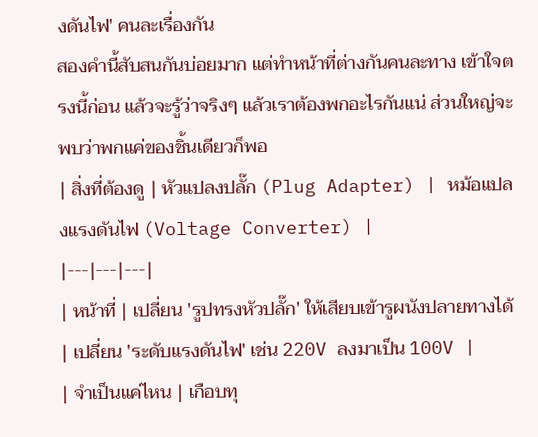งดันไฟ' คนละเรื่องกัน
สองคำนี้สับสนกันบ่อยมาก แต่ทำหน้าที่ต่างกันคนละทาง เข้าใจตรงนี้ก่อน แล้วจะรู้ว่าจริงๆ แล้วเราต้องพกอะไรกันแน่ ส่วนใหญ่จะพบว่าพกแค่ของชิ้นเดียวก็พอ
| สิ่งที่ต้องดู | หัวแปลงปลั๊ก (Plug Adapter) | หม้อแปลงแรงดันไฟ (Voltage Converter) |
|---|---|---|
| หน้าที่ | เปลี่ยน 'รูปทรงหัวปลั๊ก' ให้เสียบเข้ารูผนังปลายทางได้ | เปลี่ยน 'ระดับแรงดันไฟ' เช่น 220V ลงมาเป็น 100V |
| จำเป็นแค่ไหน | เกือบทุ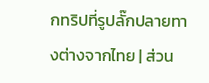กทริปที่รูปลั๊กปลายทางต่างจากไทย | ส่วน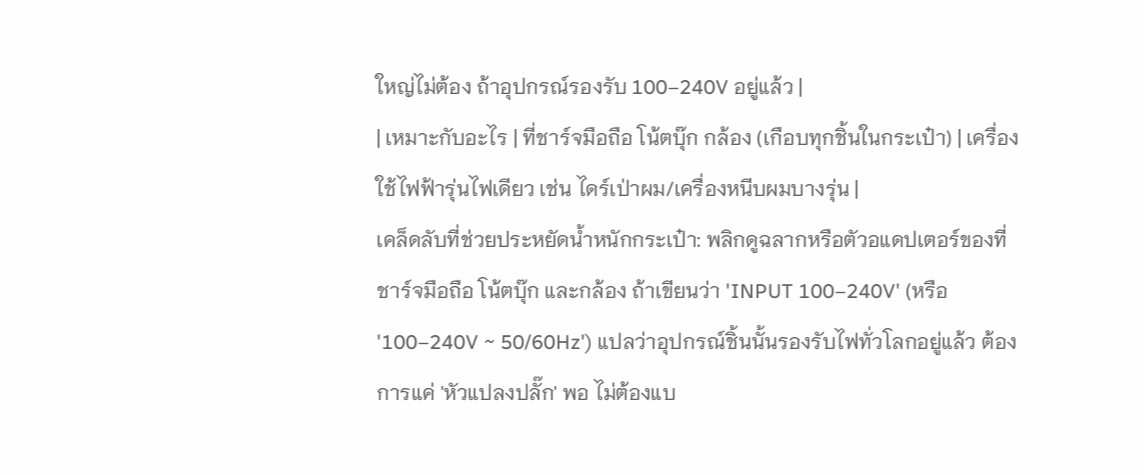ใหญ่ไม่ต้อง ถ้าอุปกรณ์รองรับ 100–240V อยู่แล้ว |
| เหมาะกับอะไร | ที่ชาร์จมือถือ โน้ตบุ๊ก กล้อง (เกือบทุกชิ้นในกระเป๋า) | เครื่องใช้ไฟฟ้ารุ่นไฟเดียว เช่น ไดร์เป่าผม/เครื่องหนีบผมบางรุ่น |
เคล็ดลับที่ช่วยประหยัดน้ำหนักกระเป๋า: พลิกดูฉลากหรือตัวอแดปเตอร์ของที่ชาร์จมือถือ โน้ตบุ๊ก และกล้อง ถ้าเขียนว่า 'INPUT 100–240V' (หรือ '100–240V ~ 50/60Hz') แปลว่าอุปกรณ์ชิ้นนั้นรองรับไฟทั่วโลกอยู่แล้ว ต้องการแค่ 'หัวแปลงปลั๊ก' พอ ไม่ต้องแบ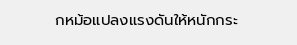กหม้อแปลงแรงดันให้หนักกระ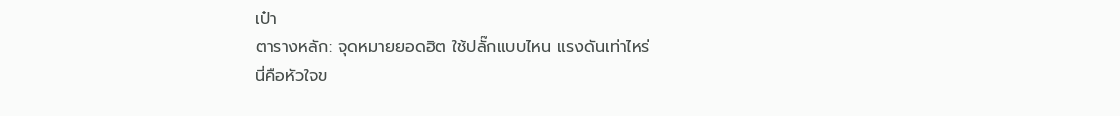เป๋า
ตารางหลัก: จุดหมายยอดฮิต ใช้ปลั๊กแบบไหน แรงดันเท่าไหร่
นี่คือหัวใจข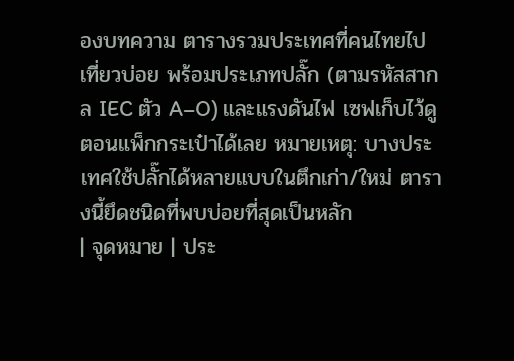องบทความ ตารางรวมประเทศที่คนไทยไปเที่ยวบ่อย พร้อมประเภทปลั๊ก (ตามรหัสสากล IEC ตัว A–O) และแรงดันไฟ เซฟเก็บไว้ดูตอนแพ็กกระเป๋าได้เลย หมายเหตุ: บางประเทศใช้ปลั๊กได้หลายแบบในตึกเก่า/ใหม่ ตารางนี้ยึดชนิดที่พบบ่อยที่สุดเป็นหลัก
| จุดหมาย | ประ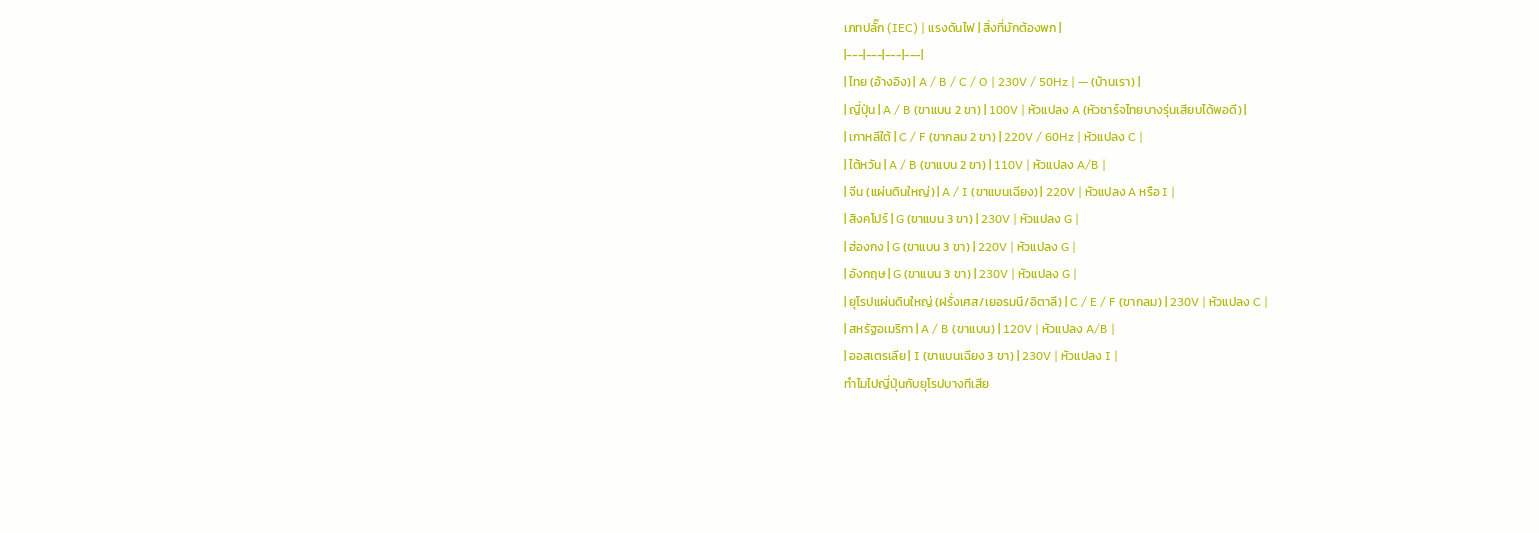เภทปลั๊ก (IEC) | แรงดันไฟ | สิ่งที่มักต้องพก |
|---|---|---|---|
| ไทย (อ้างอิง) | A / B / C / O | 230V / 50Hz | — (บ้านเรา) |
| ญี่ปุ่น | A / B (ขาแบน 2 ขา) | 100V | หัวแปลง A (หัวชาร์จไทยบางรุ่นเสียบได้พอดี) |
| เกาหลีใต้ | C / F (ขากลม 2 ขา) | 220V / 60Hz | หัวแปลง C |
| ไต้หวัน | A / B (ขาแบน 2 ขา) | 110V | หัวแปลง A/B |
| จีน (แผ่นดินใหญ่) | A / I (ขาแบนเฉียง) | 220V | หัวแปลง A หรือ I |
| สิงคโปร์ | G (ขาแบน 3 ขา) | 230V | หัวแปลง G |
| ฮ่องกง | G (ขาแบน 3 ขา) | 220V | หัวแปลง G |
| อังกฤษ | G (ขาแบน 3 ขา) | 230V | หัวแปลง G |
| ยุโรปแผ่นดินใหญ่ (ฝรั่งเศส/เยอรมนี/อิตาลี) | C / E / F (ขากลม) | 230V | หัวแปลง C |
| สหรัฐอเมริกา | A / B (ขาแบน) | 120V | หัวแปลง A/B |
| ออสเตรเลีย | I (ขาแบนเฉียง 3 ขา) | 230V | หัวแปลง I |
ทำไมไปญี่ปุ่นกับยุโรปบางทีเสีย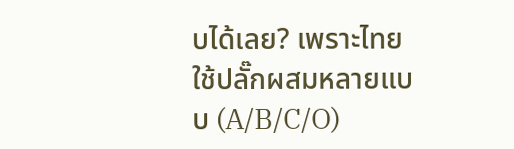บได้เลย? เพราะไทยใช้ปลั๊กผสมหลายแบบ (A/B/C/O)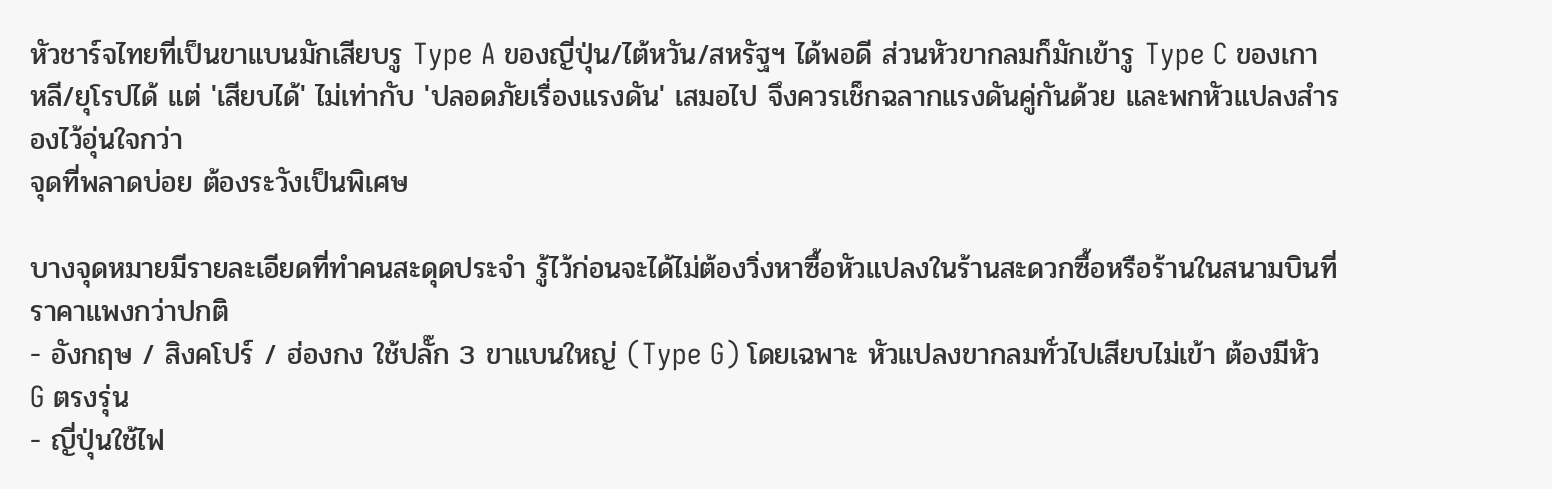หัวชาร์จไทยที่เป็นขาแบนมักเสียบรู Type A ของญี่ปุ่น/ไต้หวัน/สหรัฐฯ ได้พอดี ส่วนหัวขากลมก็มักเข้ารู Type C ของเกาหลี/ยุโรปได้ แต่ 'เสียบได้' ไม่เท่ากับ 'ปลอดภัยเรื่องแรงดัน' เสมอไป จึงควรเช็กฉลากแรงดันคู่กันด้วย และพกหัวแปลงสำรองไว้อุ่นใจกว่า
จุดที่พลาดบ่อย ต้องระวังเป็นพิเศษ

บางจุดหมายมีรายละเอียดที่ทำคนสะดุดประจำ รู้ไว้ก่อนจะได้ไม่ต้องวิ่งหาซื้อหัวแปลงในร้านสะดวกซื้อหรือร้านในสนามบินที่ราคาแพงกว่าปกติ
- อังกฤษ / สิงคโปร์ / ฮ่องกง ใช้ปลั๊ก 3 ขาแบนใหญ่ (Type G) โดยเฉพาะ หัวแปลงขากลมทั่วไปเสียบไม่เข้า ต้องมีหัว G ตรงรุ่น
- ญี่ปุ่นใช้ไฟ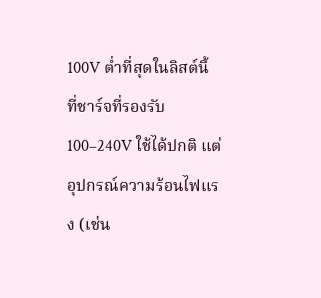100V ต่ำที่สุดในลิสต์นี้ ที่ชาร์จที่รองรับ 100–240V ใช้ได้ปกติ แต่อุปกรณ์ความร้อนไฟแรง (เช่น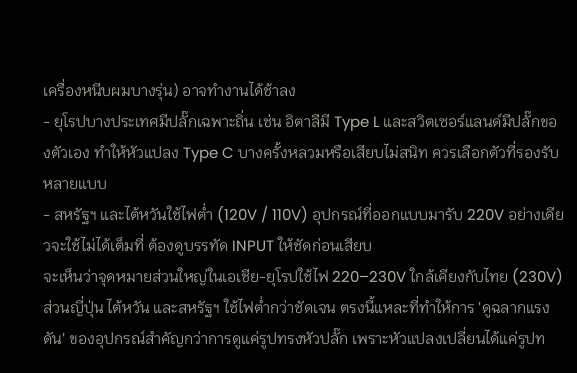เครื่องหนีบผมบางรุ่น) อาจทำงานได้ช้าลง
- ยุโรปบางประเทศมีปลั๊กเฉพาะถิ่น เช่น อิตาลีมี Type L และสวิตเซอร์แลนด์มีปลั๊กของตัวเอง ทำให้หัวแปลง Type C บางครั้งหลวมหรือเสียบไม่สนิท ควรเลือกตัวที่รองรับหลายแบบ
- สหรัฐฯ และไต้หวันใช้ไฟต่ำ (120V / 110V) อุปกรณ์ที่ออกแบบมารับ 220V อย่างเดียวจะใช้ไม่ได้เต็มที่ ต้องดูบรรทัด INPUT ให้ชัดก่อนเสียบ
จะเห็นว่าจุดหมายส่วนใหญ่ในเอเชีย-ยุโรปใช้ไฟ 220–230V ใกล้เคียงกับไทย (230V) ส่วนญี่ปุ่น ไต้หวัน และสหรัฐฯ ใช้ไฟต่ำกว่าชัดเจน ตรงนี้แหละที่ทำให้การ 'ดูฉลากแรงดัน' ของอุปกรณ์สำคัญกว่าการดูแค่รูปทรงหัวปลั๊ก เพราะหัวแปลงเปลี่ยนได้แค่รูปท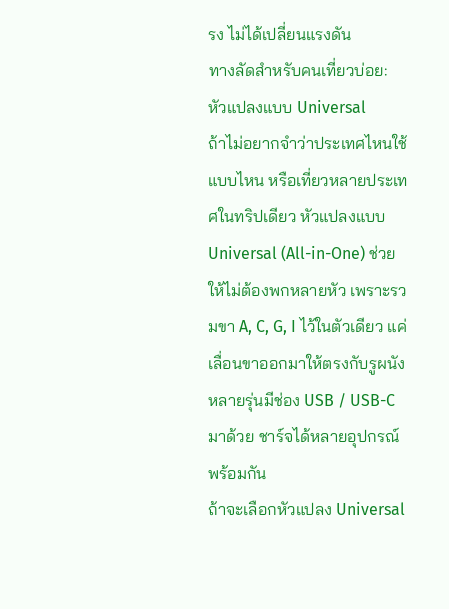รง ไม่ได้เปลี่ยนแรงดัน
ทางลัดสำหรับคนเที่ยวบ่อย: หัวแปลงแบบ Universal
ถ้าไม่อยากจำว่าประเทศไหนใช้แบบไหน หรือเที่ยวหลายประเทศในทริปเดียว หัวแปลงแบบ Universal (All-in-One) ช่วยให้ไม่ต้องพกหลายหัว เพราะรวมขา A, C, G, I ไว้ในตัวเดียว แค่เลื่อนขาออกมาให้ตรงกับรูผนัง หลายรุ่นมีช่อง USB / USB-C มาด้วย ชาร์จได้หลายอุปกรณ์พร้อมกัน
ถ้าจะเลือกหัวแปลง Universal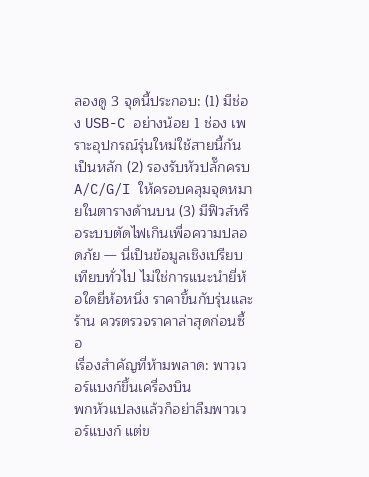ลองดู 3 จุดนี้ประกอบ: (1) มีช่อง USB-C อย่างน้อย 1 ช่อง เพราะอุปกรณ์รุ่นใหม่ใช้สายนี้กันเป็นหลัก (2) รองรับหัวปลั๊กครบ A/C/G/I ให้ครอบคลุมจุดหมายในตารางด้านบน (3) มีฟิวส์หรือระบบตัดไฟเกินเพื่อความปลอดภัย — นี่เป็นข้อมูลเชิงเปรียบเทียบทั่วไป ไม่ใช่การแนะนำยี่ห้อใดยี่ห้อหนึ่ง ราคาขึ้นกับรุ่นและร้าน ควรตรวจราคาล่าสุดก่อนซื้อ
เรื่องสำคัญที่ห้ามพลาด: พาวเวอร์แบงก์ขึ้นเครื่องบิน
พกหัวแปลงแล้วก็อย่าลืมพาวเวอร์แบงก์ แต่ข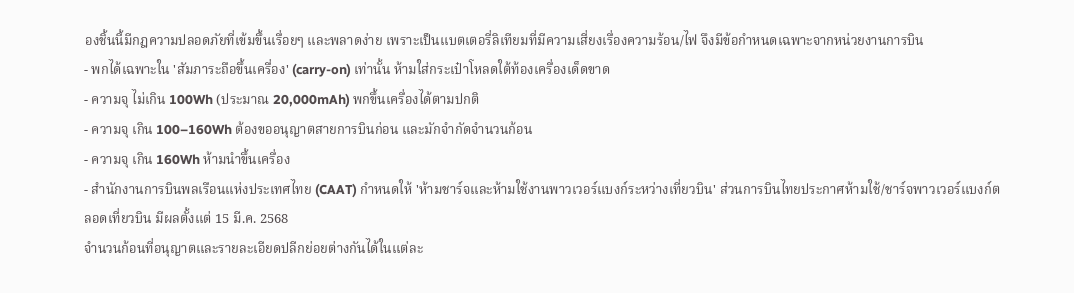องชิ้นนี้มีกฎความปลอดภัยที่เข้มขึ้นเรื่อยๆ และพลาดง่าย เพราะเป็นแบตเตอรี่ลิเทียมที่มีความเสี่ยงเรื่องความร้อน/ไฟ จึงมีข้อกำหนดเฉพาะจากหน่วยงานการบิน
- พกได้เฉพาะใน 'สัมภาระถือขึ้นเครื่อง' (carry-on) เท่านั้น ห้ามใส่กระเป๋าโหลดใต้ท้องเครื่องเด็ดขาด
- ความจุ ไม่เกิน 100Wh (ประมาณ 20,000mAh) พกขึ้นเครื่องได้ตามปกติ
- ความจุ เกิน 100–160Wh ต้องขออนุญาตสายการบินก่อน และมักจำกัดจำนวนก้อน
- ความจุ เกิน 160Wh ห้ามนำขึ้นเครื่อง
- สำนักงานการบินพลเรือนแห่งประเทศไทย (CAAT) กำหนดให้ 'ห้ามชาร์จและห้ามใช้งานพาวเวอร์แบงก์ระหว่างเที่ยวบิน' ส่วนการบินไทยประกาศห้ามใช้/ชาร์จพาวเวอร์แบงก์ตลอดเที่ยวบิน มีผลตั้งแต่ 15 มี.ค. 2568
จำนวนก้อนที่อนุญาตและรายละเอียดปลีกย่อยต่างกันได้ในแต่ละ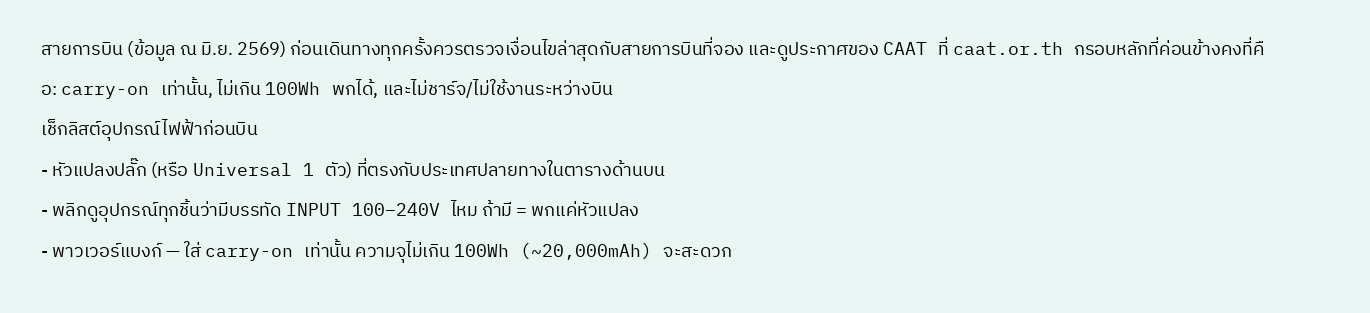สายการบิน (ข้อมูล ณ มิ.ย. 2569) ก่อนเดินทางทุกครั้งควรตรวจเงื่อนไขล่าสุดกับสายการบินที่จอง และดูประกาศของ CAAT ที่ caat.or.th กรอบหลักที่ค่อนข้างคงที่คือ: carry-on เท่านั้น, ไม่เกิน 100Wh พกได้, และไม่ชาร์จ/ไม่ใช้งานระหว่างบิน
เช็กลิสต์อุปกรณ์ไฟฟ้าก่อนบิน
- หัวแปลงปลั๊ก (หรือ Universal 1 ตัว) ที่ตรงกับประเทศปลายทางในตารางด้านบน
- พลิกดูอุปกรณ์ทุกชิ้นว่ามีบรรทัด INPUT 100–240V ไหม ถ้ามี = พกแค่หัวแปลง
- พาวเวอร์แบงก์ — ใส่ carry-on เท่านั้น ความจุไม่เกิน 100Wh (~20,000mAh) จะสะดวก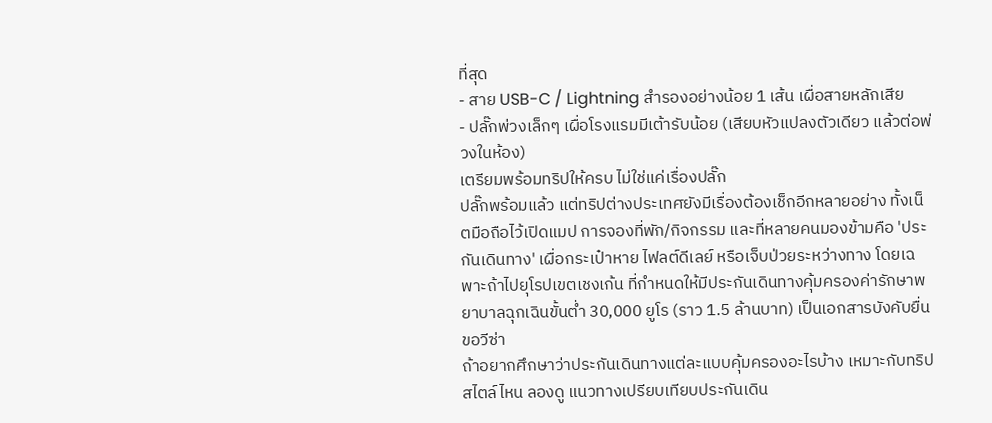ที่สุด
- สาย USB-C / Lightning สำรองอย่างน้อย 1 เส้น เผื่อสายหลักเสีย
- ปลั๊กพ่วงเล็กๆ เผื่อโรงแรมมีเต้ารับน้อย (เสียบหัวแปลงตัวเดียว แล้วต่อพ่วงในห้อง)
เตรียมพร้อมทริปให้ครบ ไม่ใช่แค่เรื่องปลั๊ก
ปลั๊กพร้อมแล้ว แต่ทริปต่างประเทศยังมีเรื่องต้องเช็กอีกหลายอย่าง ทั้งเน็ตมือถือไว้เปิดแมป การจองที่พัก/กิจกรรม และที่หลายคนมองข้ามคือ 'ประกันเดินทาง' เผื่อกระเป๋าหาย ไฟลต์ดีเลย์ หรือเจ็บป่วยระหว่างทาง โดยเฉพาะถ้าไปยุโรปเขตเชงเก้น ที่กำหนดให้มีประกันเดินทางคุ้มครองค่ารักษาพยาบาลฉุกเฉินขั้นต่ำ 30,000 ยูโร (ราว 1.5 ล้านบาท) เป็นเอกสารบังคับยื่นขอวีซ่า
ถ้าอยากศึกษาว่าประกันเดินทางแต่ละแบบคุ้มครองอะไรบ้าง เหมาะกับทริปสไตล์ไหน ลองดู แนวทางเปรียบเทียบประกันเดิน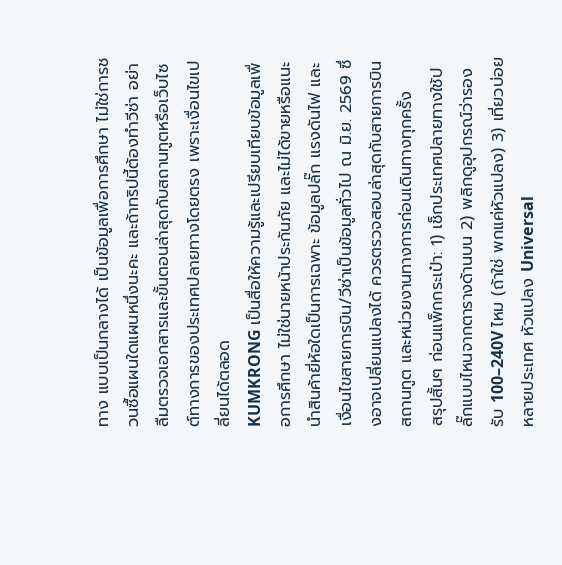ทาง แบบเป็นกลางได้ เป็นข้อมูลเพื่อการศึกษา ไม่ใช่การชวนซื้อแผนใดแผนหนึ่งนะคะ และถ้าทริปนี้ต้องทำวีซ่า อย่าลืมตรวจเอกสารและขั้นตอนล่าสุดกับสถานทูตหรือเว็บไซต์ทางการของประเทศปลายทางโดยตรง เพราะเงื่อนไขเปลี่ยนได้ตลอด
KUMKRONG เป็นสื่อให้ความรู้และเปรียบเทียบข้อมูลเพื่อการศึกษา ไม่ใช่นายหน้าประกันภัย และไม่ได้ขายหรือแนะนำสินค้ายี่ห้อใดเป็นการเฉพาะ ข้อมูลปลั๊ก แรงดันไฟ และเงื่อนไขสายการบิน/วีซ่าเป็นข้อมูลทั่วไป ณ มิ.ย. 2569 ซึ่งอาจเปลี่ยนแปลงได้ ควรตรวจสอบล่าสุดกับสายการบิน สถานทูต และหน่วยงานทางการก่อนเดินทางทุกครั้ง
สรุปสั้นๆ ก่อนแพ็กกระเป๋า: 1) เช็กประเทศปลายทางใช้ปลั๊กแบบไหนจากตารางด้านบน 2) พลิกดูอุปกรณ์ว่ารองรับ 100–240V ไหม (ถ้าใช่ พกแค่หัวแปลง) 3) เที่ยวบ่อยหลายประเทศ หัวแปลง Universal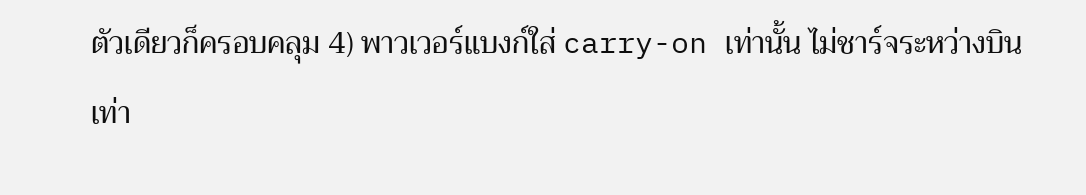ตัวเดียวก็ครอบคลุม 4) พาวเวอร์แบงก์ใส่ carry-on เท่านั้น ไม่ชาร์จระหว่างบิน เท่า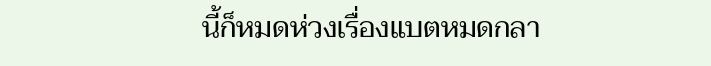นี้ก็หมดห่วงเรื่องแบตหมดกลา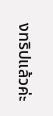งทริปแล้วค่ะ